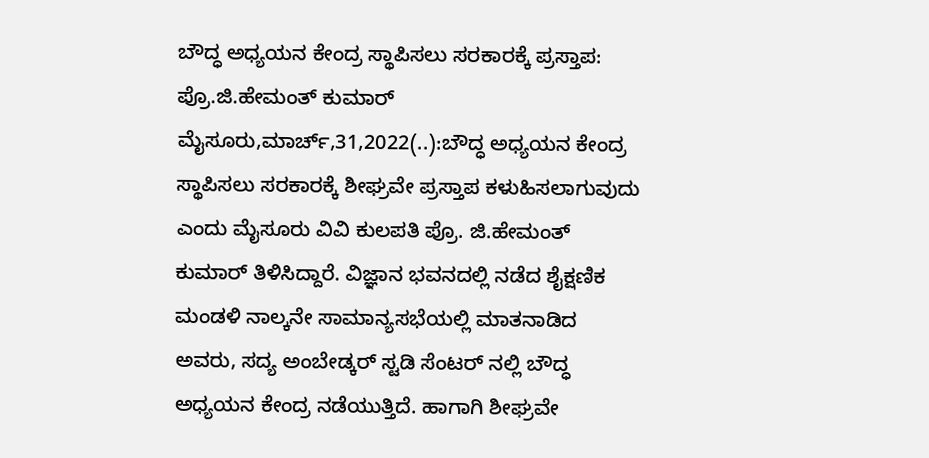ಬೌದ್ಧ ಅಧ್ಯಯನ ಕೇಂದ್ರ ಸ್ಥಾಪಿಸಲು ಸರಕಾರಕ್ಕೆ ಪ್ರಸ್ತಾಪ: ಪ್ರೊ.ಜಿ.ಹೇಮಂತ್ ಕುಮಾರ್ ಮೈಸೂರು,ಮಾರ್ಚ್,31,2022(..):ಬೌದ್ಧ ಅಧ್ಯಯನ ಕೇಂದ್ರ ಸ್ಥಾಪಿಸಲು ಸರಕಾರಕ್ಕೆ ಶೀಘ್ರವೇ ಪ್ರಸ್ತಾಪ ಕಳುಹಿಸಲಾಗುವುದು ಎಂದು ಮೈಸೂರು ವಿವಿ ಕುಲಪತಿ ಪ್ರೊ. ಜಿ.ಹೇಮಂತ್ ಕುಮಾರ್ ತಿಳಿಸಿದ್ದಾರೆ. ವಿಜ್ಞಾನ ಭವನದಲ್ಲಿ ನಡೆದ ಶೈಕ್ಷಣಿಕ ಮಂಡಳಿ ನಾಲ್ಕನೇ ಸಾಮಾನ್ಯಸಭೆಯಲ್ಲಿ ಮಾತನಾಡಿದ ಅವರು, ಸದ್ಯ ಅಂಬೇಡ್ಕರ್ ಸ್ಟಡಿ ಸೆಂಟರ್‌ ನಲ್ಲಿ ಬೌದ್ಧ ಅಧ್ಯಯನ ಕೇಂದ್ರ ನಡೆಯುತ್ತಿದೆ. ಹಾಗಾಗಿ ಶೀಘ್ರವೇ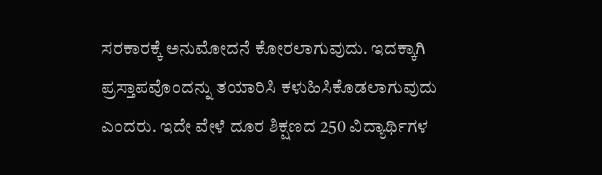ಸರಕಾರಕ್ಕೆ ಅನುಮೋದನೆ ಕೋರಲಾಗುವುದು. ಇದಕ್ಕಾಗಿ ಪ್ರಸ್ತಾಪವೊಂದನ್ನು ತಯಾರಿಸಿ ಕಳುಹಿಸಿಕೊಡಲಾಗುವುದು ಎಂದರು. ಇದೇ ವೇಳೆ ದೂರ ಶಿಕ್ಷಣದ 250 ವಿದ್ಯಾರ್ಥಿಗಳ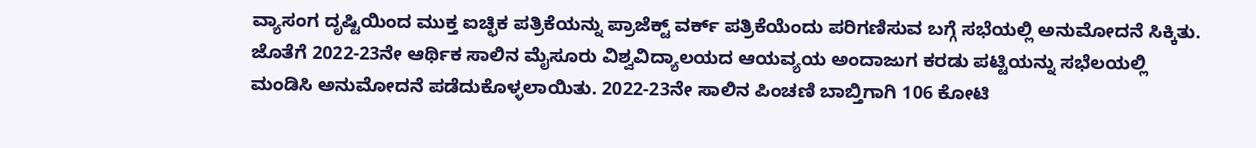ವ್ಯಾಸಂಗ ದೃಷ್ಟಿಯಿಂದ ಮುಕ್ತ ಐಚ್ಛಿಕ ಪತ್ರಿಕೆಯನ್ನು ಪ್ರಾಜೆಕ್ಟ್ ವರ್ಕ್ ಪತ್ರಿಕೆಯೆಂದು ಪರಿಗಣಿಸುವ ಬಗ್ಗೆ ಸಭೆಯಲ್ಲಿ ಅನುಮೋದನೆ ಸಿಕ್ಕಿತು. ಜೊತೆಗೆ 2022-23ನೇ ಆರ್ಥಿಕ ಸಾಲಿನ ಮೈಸೂರು ವಿಶ್ವವಿದ್ಯಾಲಯದ ಆಯವ್ಯಯ ಅಂದಾಜುಗ ಕರಡು ಪಟ್ಟಿಯನ್ನು ಸಭೆಲಯಲ್ಲಿ ಮಂಡಿಸಿ ಅನುಮೋದನೆ ಪಡೆದುಕೊಳ್ಳಲಾಯಿತು. 2022-23ನೇ ಸಾಲಿನ ಪಿಂಚಣಿ ಬಾಬ್ತಿಗಾಗಿ 106 ಕೋಟಿ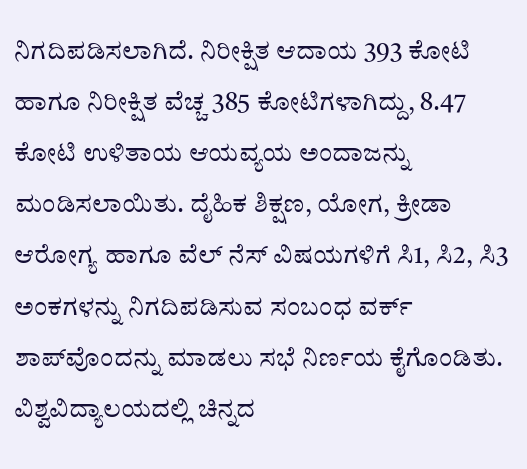ನಿಗದಿಪಡಿಸಲಾಗಿದೆ. ನಿರೀಕ್ಷಿತ ಆದಾಯ 393 ಕೋಟಿ ಹಾಗೂ ನಿರೀಕ್ಷಿತ ವೆಚ್ಚ 385 ಕೋಟಿಗಳಾಗಿದ್ದು, 8.47 ಕೋಟಿ ಉಳಿತಾಯ ಆಯವ್ಯಯ ಅಂದಾಜನ್ನು ಮಂಡಿಸಲಾಯಿತು. ದೈಹಿಕ ಶಿಕ್ಷಣ, ಯೋಗ, ಕ್ರೀಡಾ ಆರೋಗ್ಯ ಹಾಗೂ ವೆಲ್‌ ನೆಸ್ ವಿಷಯಗಳಿಗೆ ಸಿ1, ಸಿ2, ಸಿ3 ಅಂಕಗಳನ್ನು ನಿಗದಿಪಡಿಸುವ ಸಂಬಂಧ ವರ್ಕ್ ಶಾಪ್‌ವೊಂದನ್ನು ಮಾಡಲು ಸಭೆ ನಿರ್ಣಯ ಕೈಗೊಂಡಿತು. ವಿಶ್ವವಿದ್ಯಾಲಯದಲ್ಲಿ ಚಿನ್ನದ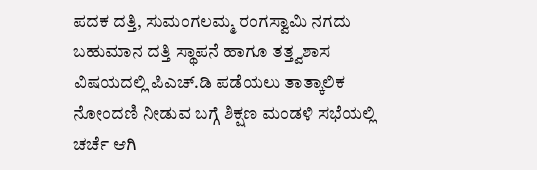ಪದಕ ದತ್ತಿ, ಸುಮಂಗಲಮ್ಮ ರಂಗಸ್ವಾಮಿ ನಗದು ಬಹುಮಾನ ದತ್ತಿ ಸ್ಥಾಪನೆ ಹಾಗೂ ತತ್ತ್ವಶಾಸ ವಿಷಯದಲ್ಲಿ ಪಿಎಚ್.ಡಿ ಪಡೆಯಲು ತಾತ್ಕಾಲಿಕ ನೋಂದಣಿ ನೀಡುವ ಬಗ್ಗೆ ಶಿಕ್ಷಣ ಮಂಡಳಿ ಸಭೆಯಲ್ಲಿ ಚರ್ಚೆ ಆಗಿ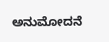ಅನುಮೋದನೆ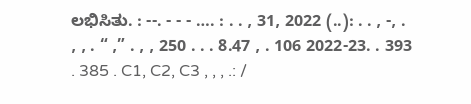ಲಭಿಸಿತು. : --. - - - …. : . . , 31, 2022 (..): . . , -, . , , . “ ,” . , , 250 . . . 8.47 , . 106 2022-23. . 393 . 385 . C1, C2, C3 , , , .: /